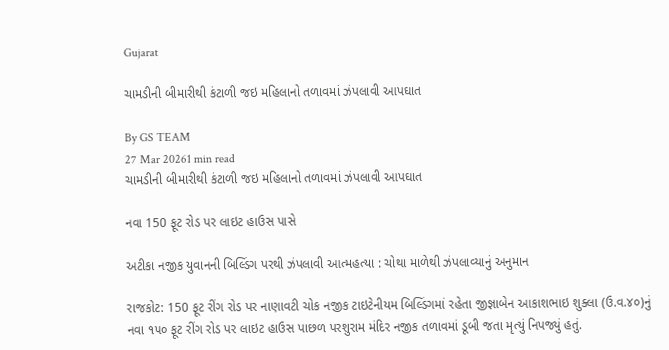Gujarat

ચામડીની બીમારીથી કંટાળી જઇ મહિલાનો તળાવમાં ઝંપલાવી આપઘાત

By GS TEAM
27 Mar 20261 min read
ચામડીની બીમારીથી કંટાળી જઇ મહિલાનો તળાવમાં ઝંપલાવી આપઘાત

નવા 150 ફૂટ રોડ પર લાઇટ હાઉસ પાસે

અટીકા નજીક યુવાનની બિલ્ડિંગ પરથી ઝંપલાવી આત્મહત્યા : ચોથા માળેથી ઝંપલાવ્યાનું અનુમાન

રાજકોટ: 150 ફૂટ રીંગ રોડ પર નાણાવટી ચોક નજીક ટાઇટેનીયમ બિલ્ડિંગમાં રહેતા જીજ્ઞાબેન આકાશભાઇ શુક્લા (ઉ.વ.૪૦)નું નવા ૧૫૦ ફૂટ રીંગ રોડ પર લાઇટ હાઉસ પાછળ પરશુરામ મંદિર નજીક તળાવમાં ડૂબી જતા મૃત્યું નિપજ્યું હતું.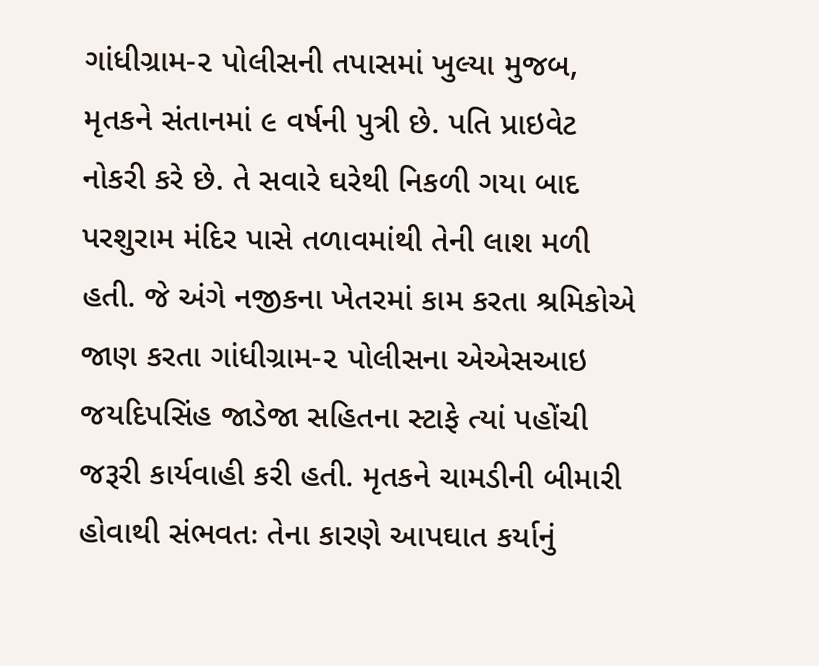ગાંધીગ્રામ-૨ પોલીસની તપાસમાં ખુલ્યા મુજબ, મૃતકને સંતાનમાં ૯ વર્ષની પુત્રી છે. પતિ પ્રાઇવેટ નોકરી કરે છે. તે સવારે ઘરેથી નિકળી ગયા બાદ પરશુરામ મંદિર પાસે તળાવમાંથી તેની લાશ મળી હતી. જે અંગે નજીકના ખેતરમાં કામ કરતા શ્રમિકોએ જાણ કરતા ગાંધીગ્રામ-૨ પોલીસના એએસઆઇ જયદિપસિંહ જાડેજા સહિતના સ્ટાફે ત્યાં પહોંચી જરૂરી કાર્યવાહી કરી હતી. મૃતકને ચામડીની બીમારી હોવાથી સંભવતઃ તેના કારણે આપઘાત કર્યાનું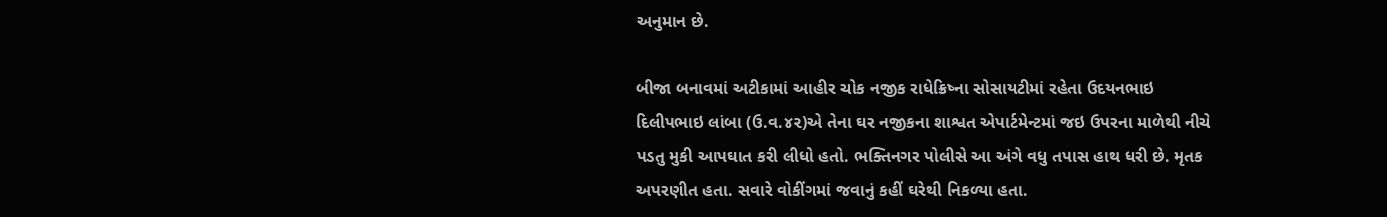અનુમાન છે.

બીજા બનાવમાં અટીકામાં આહીર ચોક નજીક રાધેક્રિષ્ના સોસાયટીમાં રહેતા ઉદયનભાઇ દિલીપભાઇ લાંબા (ઉ.વ.૪૨)એ તેના ઘર નજીકના શાશ્વત એપાર્ટમેન્ટમાં જઇ ઉપરના માળેથી નીચે પડતુ મુકી આપઘાત કરી લીધો હતો. ભક્તિનગર પોલીસે આ અંગે વધુ તપાસ હાથ ધરી છે. મૃતક અપરણીત હતા. સવારે વોકીંગમાં જવાનું કહીં ઘરેથી નિકળ્યા હતા.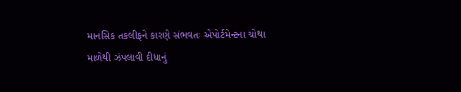માનસિક તકલીફને કારણે સંભવતઃ એપોર્ટમેન્ટના ચોથા માળેથી ઝંપલાવી દીધાનું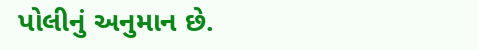પોલીનું અનુમાન છે.